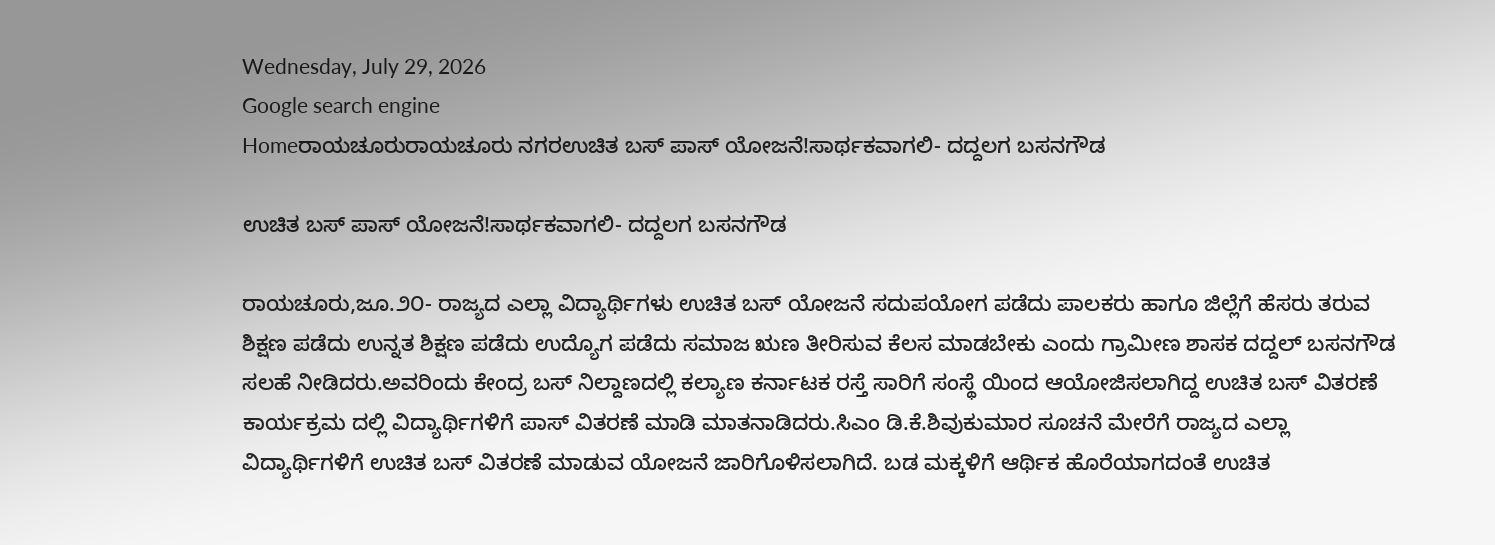Wednesday, July 29, 2026
Google search engine
Homeರಾಯಚೂರುರಾಯಚೂರು ನಗರಉಚಿತ ಬಸ್ ಪಾಸ್ ಯೋಜನೆ!ಸಾರ್ಥಕವಾಗಲಿ- ದದ್ದಲಗ ಬಸನಗೌಡ

ಉಚಿತ ಬಸ್ ಪಾಸ್ ಯೋಜನೆ!ಸಾರ್ಥಕವಾಗಲಿ- ದದ್ದಲಗ ಬಸನಗೌಡ

ರಾಯಚೂರು,ಜೂ.೨೦- ರಾಜ್ಯದ ಎಲ್ಲಾ ವಿದ್ಯಾರ್ಥಿಗಳು ಉಚಿತ ಬಸ್ ಯೋಜನೆ ಸದುಪಯೋಗ ಪಡೆದು ಪಾಲಕರು ಹಾಗೂ ಜಿಲ್ಲೆಗೆ ಹೆಸರು ತರುವ ಶಿಕ್ಷಣ ಪಡೆದು ಉನ್ನತ ಶಿಕ್ಷಣ ಪಡೆದು ಉದ್ಯೊಗ ಪಡೆದು ಸಮಾಜ ಋಣ ತೀರಿಸುವ ಕೆಲಸ ಮಾಡಬೇಕು ಎಂದು ಗ್ರಾಮೀಣ ಶಾಸಕ ದದ್ದಲ್ ಬಸನಗೌಡ ಸಲಹೆ ನೀಡಿದರು.ಅವರಿಂದು ಕೇಂದ್ರ ಬಸ್ ನಿಲ್ದಾಣದಲ್ಲಿ ಕಲ್ಯಾಣ ಕರ್ನಾಟಕ ರಸ್ತೆ ಸಾರಿಗೆ ಸಂಸ್ಥೆ ಯಿಂದ ಆಯೋಜಿಸಲಾಗಿದ್ದ ಉಚಿತ ಬಸ್ ವಿತರಣೆ ಕಾರ್ಯಕ್ರಮ ದಲ್ಲಿ ವಿದ್ಯಾರ್ಥಿಗಳಿಗೆ ಪಾಸ್ ವಿತರಣೆ ಮಾಡಿ ಮಾತನಾಡಿದರು.ಸಿಎಂ ಡಿ.ಕೆ.ಶಿವುಕುಮಾರ ಸೂಚನೆ ಮೇರೆಗೆ ರಾಜ್ಯದ ಎಲ್ಲಾ ವಿದ್ಯಾರ್ಥಿಗಳಿಗೆ ಉಚಿತ ಬಸ್ ವಿತರಣೆ ಮಾಡುವ ಯೋಜನೆ ಜಾರಿಗೊಳಿಸಲಾಗಿದೆ. ಬಡ ಮಕ್ಕಳಿಗೆ ಆರ್ಥಿಕ ಹೊರೆಯಾಗದಂತೆ ಉಚಿತ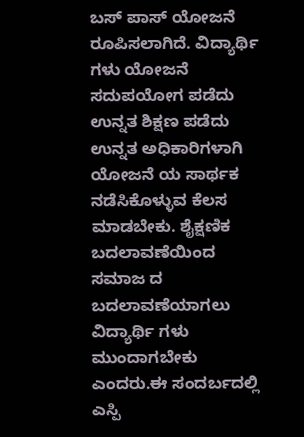ಬಸ್ ಪಾಸ್ ಯೋಜನೆ ರೂಪಿಸಲಾಗಿದೆ. ವಿದ್ಯಾರ್ಥಿ ಗಳು ಯೋಜನೆ ಸದುಪಯೋಗ ಪಡೆದು ಉನ್ನತ ಶಿಕ್ಷಣ ಪಡೆದು ಉನ್ನತ ಅಧಿಕಾರಿಗಳಾಗಿ ಯೋಜನೆ ಯ ಸಾರ್ಥಕ ನಡೆಸಿಕೊಳ್ಳುವ ಕೆಲಸ ಮಾಡಬೇಕು. ಶೈಕ್ಷಣಿಕ ಬದಲಾವಣೆಯಿಂದ ಸಮಾಜ ದ ಬದಲಾವಣೆಯಾಗಲು ವಿದ್ಯಾರ್ಥಿ ಗಳು ಮುಂದಾಗಬೇಕು ಎಂದರು.ಈ ಸಂದರ್ಬದಲ್ಲಿ ಎಸ್ಪಿ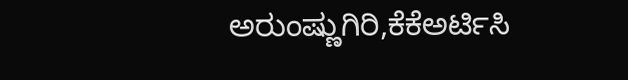ಅರುಂಷ್ಣುಗಿರಿ,ಕೆಕೆಅರ್ಟಿಸಿ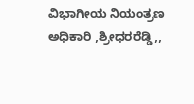ವಿಭಾಗೀಯ ನಿಯಂತ್ರಣ ಅಧಿಕಾರಿ ,ಶ್ರೀಧರರೆಡ್ಡಿ,,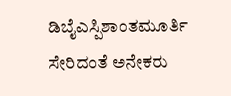ಡಿಬೈಎಸ್ಪಿಶಾಂತಮೂರ್ತಿ ಸೇರಿದಂತೆ ಅನೇಕರು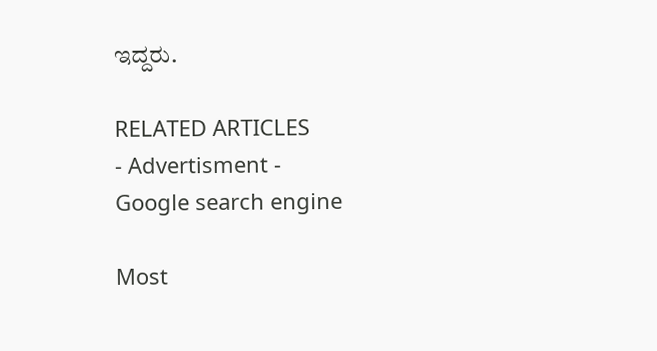ಇದ್ದರು.

RELATED ARTICLES
- Advertisment -
Google search engine

Most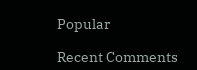Popular

Recent Comments